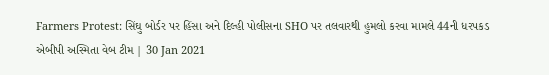Farmers Protest: સિંઘુ બોર્ડર પર હિંસા અને દિલ્હી પોલીસના SHO પર તલવારથી હુમલો કરવા મામલે 44ની ધરપકડ
એબીપી અસ્મિતા વેબ ટીમ | 30 Jan 2021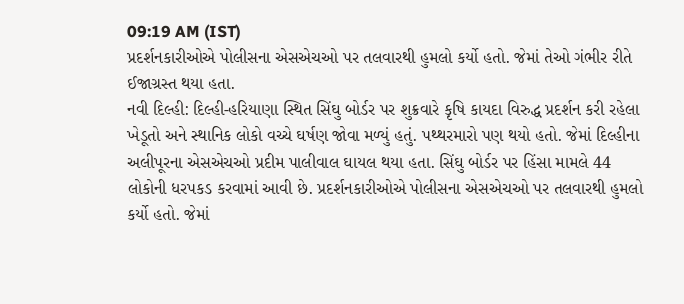09:19 AM (IST)
પ્રદર્શનકારીઓએ પોલીસના એસએચઓ પર તલવારથી હુમલો કર્યો હતો. જેમાં તેઓ ગંભીર રીતે ઈજાગ્રસ્ત થયા હતા.
નવી દિલ્હી: દિલ્હી-હરિયાણા સ્થિત સિંઘુ બોર્ડર પર શુક્રવારે કૃષિ કાયદા વિરુદ્ધ પ્રદર્શન કરી રહેલા ખેડૂતો અને સ્થાનિક લોકો વચ્ચે ઘર્ષણ જોવા મળ્યું હતું. પથ્થરમારો પણ થયો હતો. જેમાં દિલ્હીના અલીપૂરના એસએચઓ પ્રદીમ પાલીવાલ ઘાયલ થયા હતા. સિંઘુ બોર્ડર પર હિંસા મામલે 44 લોકોની ધરપકડ કરવામાં આવી છે. પ્રદર્શનકારીઓએ પોલીસના એસએચઓ પર તલવારથી હુમલો કર્યો હતો. જેમાં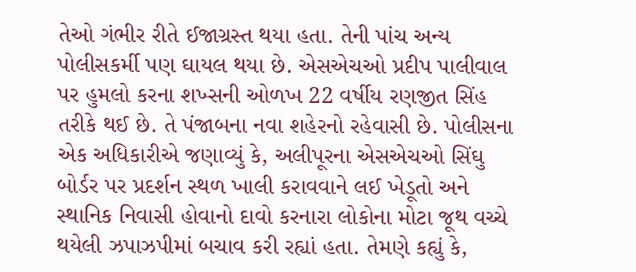તેઓ ગંભીર રીતે ઈજાગ્રસ્ત થયા હતા. તેની પાંચ અન્ય પોલીસકર્મી પણ ઘાયલ થયા છે. એસએચઓ પ્રદીપ પાલીવાલ પર હુમલો કરના શખ્સની ઓળખ 22 વર્ષીય રણજીત સિંહ તરીકે થઈ છે. તે પંજાબના નવા શહેરનો રહેવાસી છે. પોલીસના એક અધિકારીએ જણાવ્યું કે, અલીપૂરના એસએચઓ સિંઘુ બોર્ડર પર પ્રદર્શન સ્થળ ખાલી કરાવવાને લઈ ખેડૂતો અને સ્થાનિક નિવાસી હોવાનો દાવો કરનારા લોકોના મોટા જૂથ વચ્ચે થયેલી ઝપાઝપીમાં બચાવ કરી રહ્યાં હતા. તેમણે કહ્યું કે,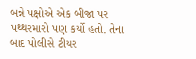બન્ને પક્ષોએ એક બીજા પર પથ્થરમારો પણ કર્યો હતો. તેના બાદ પોલીસે ટીયર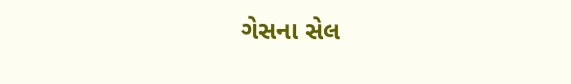ગેસના સેલ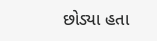છોડ્યા હતા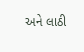અને લાઠી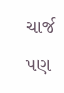ચાર્જ પણ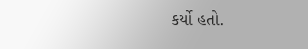કર્યો હતો.